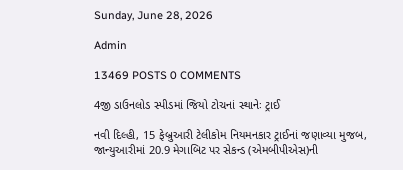Sunday, June 28, 2026

Admin

13469 POSTS 0 COMMENTS

4જી ડાઉનલોડ સ્પીડમાં જિયો ટોચનાં સ્થાનેઃ ટ્રાઈ

નવી દિલ્હી, 15 ફેબ્રુઆરી ટેલીકોમ નિયમનકાર ટ્રાઈનાં જણાવ્યા મુજબ, જાન્યુઆરીમાં 20.9 મેગાબિટ પર સેકન્ડ (એમબીપીએસ)ની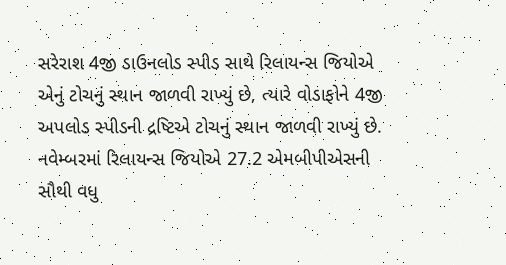સરેરાશ 4જી ડાઉનલોડ સ્પીડ સાથે રિલાયન્સ જિયોએ એનું ટોચનું સ્થાન જાળવી રાખ્યું છે, ત્યારે વોડાફોને 4જી અપલોડ સ્પીડની દ્રષ્ટિએ ટોચનું સ્થાન જાળવી રાખ્યું છે. નવેમ્બરમાં રિલાયન્સ જિયોએ 27.2 એમબીપીએસની સૌથી વધુ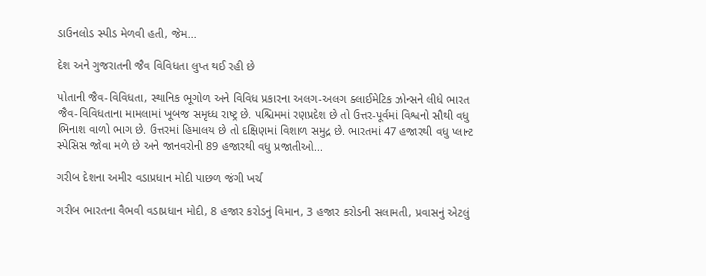ડાઉનલોડ સ્પીડ મેળવી હતી, જેમ...

દેશ અને ગુજરાતની જૈવ વિવિધતા લુપ્ત થઈ રહી છે

પોતાની જૈવ-વિવિધતા, સ્થાનિક ભૂગોળ અને વિવિધ પ્રકારના અલગ-અલગ ક્લાઈમેટિક ઝોન્સને લીધે ભારત જૈવ-વિવિધતાના મામલામાં ખૂબજ સમૃધ્ધ રાષ્ટ્ર છે. પશ્ચિમમાં રણપ્રદેશ છે તો ઉત્તર-પૂર્વમાં વિશ્વનો સૌથી વધુ ભિનાશ વાળો ભાગ છે. ઉત્તરમાં હિમાલય છે તો દક્ષિણમાં વિશાળ સમુદ્ર છે. ભારતમાં 47 હજારથી વધુ પ્લાન્ટ સ્પેસિસ જોવા મળે છે અને જાનવરોની 89 હજારથી વધુ પ્રજાતીઓ...

ગરીબ દેશના અમીર વડાપ્રધાન મોદી પાછળ જંગી ખર્ચ

ગરીબ ભારતના વૈભવી વડાપ્રધાન મોદી, 8 હજાર કરોડનું વિમાન, 3 હજાર કરોડની સલામતી, પ્રવાસનું એટલું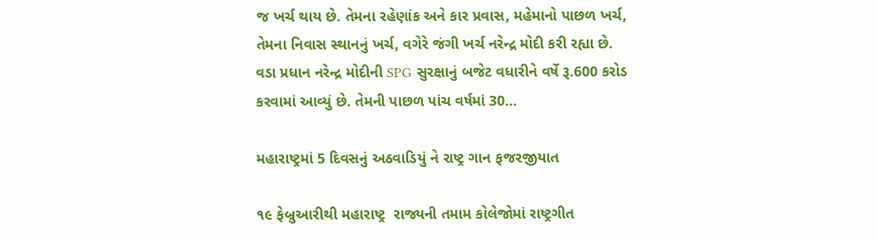જ ખર્ચ થાય છે. તેમના રહેણાંક અને કાર પ્રવાસ, મહેમાનો પાછળ ખર્ચ, તેમના નિવાસ સ્થાનનું ખર્ચ, વગેરે જંગી ખર્ચ નરેન્દ્ર મોદી કરી રહ્યા છે. વડા પ્રધાન નરેન્દ્ર મોદીની SPG સુરક્ષાનું બજેટ વધારીને વર્ષે રૂ.600 કરોડ કરવામાં આવ્યું છે. તેમની પાછળ પાંચ વર્ષમાં 30...

મહારાષ્ટ્રમાં 5 દિવસનું અઠવાડિયું ને રાષ્ટ્ર ગાન ફજરજીયાત

૧૯ ફેબ્રુઆરીથી મહારાષ્ટ્ર  રાજ્યની તમામ કોલેજોમાં રાષ્ટ્રગીત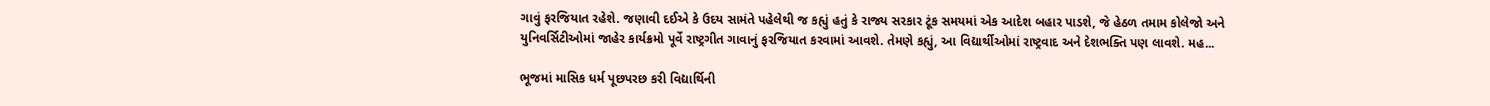ગાવું ફરજિયાત રહેશે. જણાવી દઈએ કે ઉદય સામંતે પહેલેથી જ કહ્યું હતું કે રાજ્ય સરકાર ટૂંક સમયમાં એક આદેશ બહાર પાડશે, જે હેઠળ તમામ કોલેજો અને યુનિવર્સિટીઓમાં જાહેર કાર્યક્રમો પૂર્વે રાષ્ટ્રગીત ગાવાનું ફરજિયાત કરવામાં આવશે. તેમણે કહ્યું, આ વિદ્યાર્થીઓમાં રાષ્ટ્રવાદ અને દેશભક્તિ પણ લાવશે. મહ...

ભૂજમાં માસિક ધર્મ પૂછપરછ કરી વિદ્યાર્થિની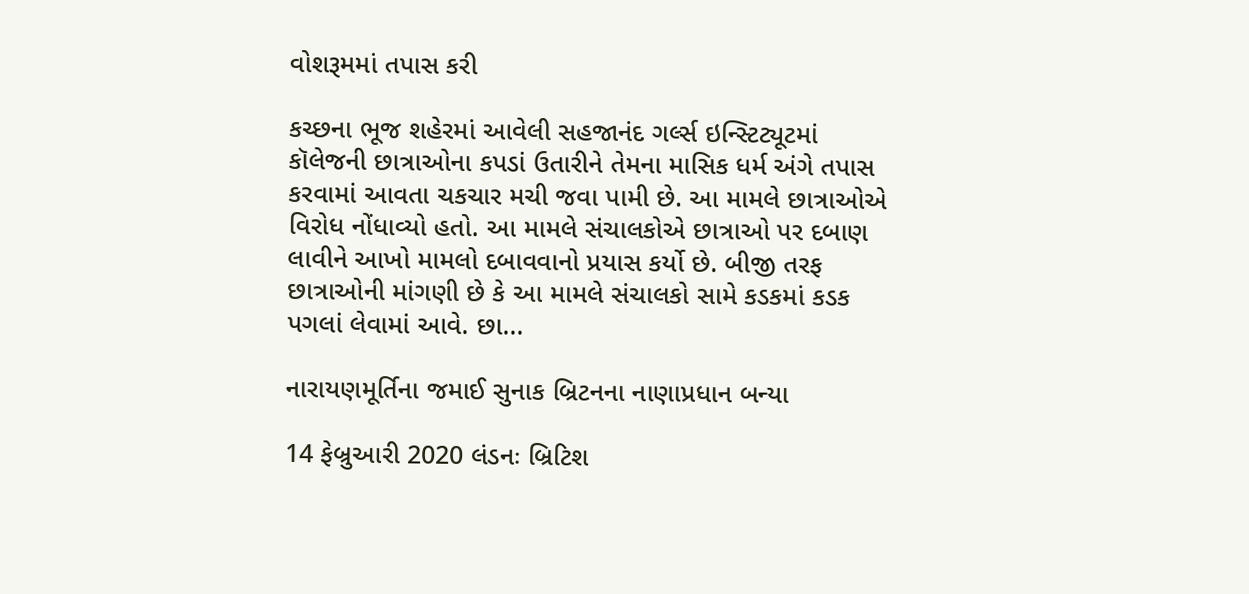વોશરૂમમાં તપાસ કરી

કચ્છના ભૂજ શહેરમાં આવેલી સહજાનંદ ગર્લ્સ ઇન્સ્ટિટ્યૂટમાં કૉલેજની છાત્રાઓના કપડાં ઉતારીને તેમના માસિક ધર્મ અંગે તપાસ કરવામાં આવતા ચકચાર મચી જવા પામી છે. આ મામલે છાત્રાઓએ વિરોધ નોંધાવ્યો હતો. આ મામલે સંચાલકોએ છાત્રાઓ પર દબાણ લાવીને આખો મામલો દબાવવાનો પ્રયાસ કર્યો છે. બીજી તરફ છાત્રાઓની માંગણી છે કે આ મામલે સંચાલકો સામે કડકમાં કડક પગલાં લેવામાં આવે. છા...

નારાયણમૂર્તિના જમાઈ સુનાક બ્રિટનના નાણાપ્રધાન બન્યા

14 ફેબ્રુઆરી 2020 લંડનઃ બ્રિટિશ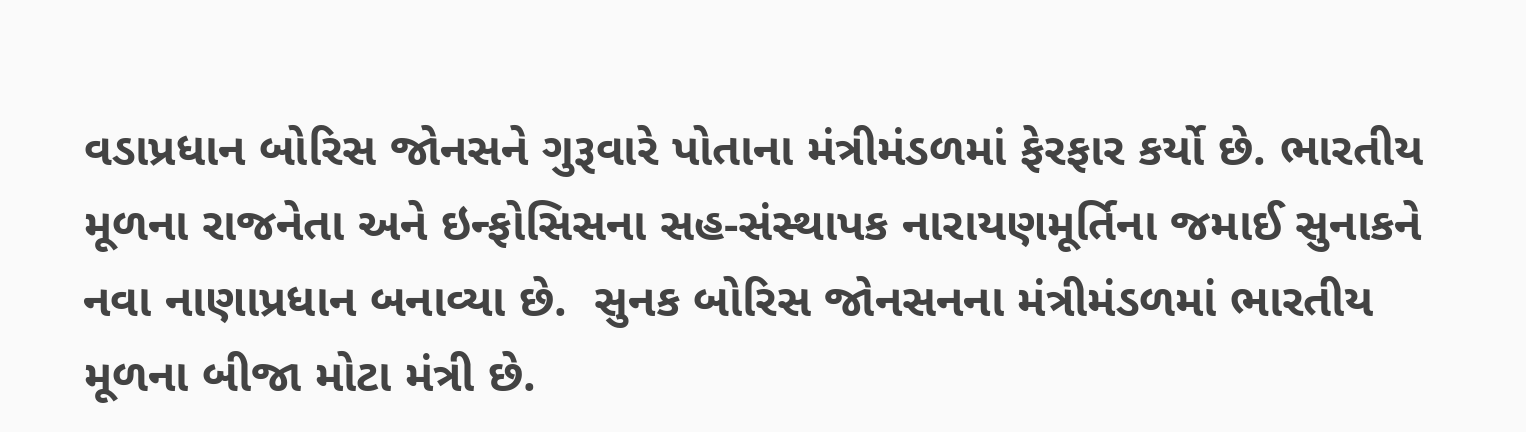વડાપ્રધાન બોરિસ જોનસને ગુરૂવારે પોતાના મંત્રીમંડળમાં ફેરફાર કર્યો છે. ભારતીય મૂળના રાજનેતા અને ઇન્ફોસિસના સહ-સંસ્થાપક નારાયણમૂર્તિના જમાઈ સુનાકને નવા નાણાપ્રધાન બનાવ્યા છે.  સુનક બોરિસ જોનસનના મંત્રીમંડળમાં ભારતીય મૂળના બીજા મોટા મંત્રી છે.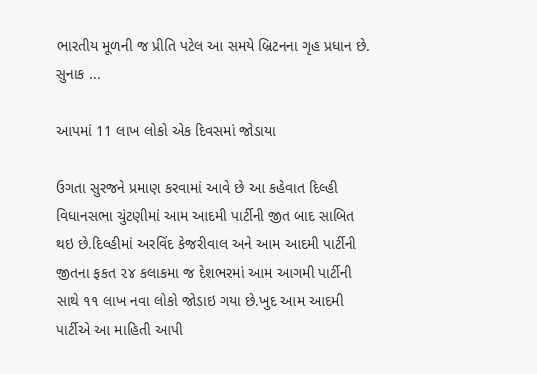ભારતીય મૂળની જ પ્રીતિ પટેલ આ સમયે બ્રિટનના ગૃહ પ્રધાન છે. સુનાક ...

આપમાં 11 લાખ લોકો એક દિવસમાં જોડાયા

ઉગતા સુરજને પ્રમાણ કરવામાં આવે છે આ કહેવાત દિલ્હી વિધાનસભા ચુંટણીમાં આમ આદમી પાર્ટીની જીત બાદ સાબિત થઇ છે.દિલ્હીમાં અરવિંદ કેજરીવાલ અને આમ આદમી પાર્ટીની જીતના ફકત ૨૪ કલાકમા જ દેશભરમાં આમ આગમી પાર્ટીની સાથે ૧૧ લાખ નવા લોકો જોડાઇ ગયા છે.ખુદ આમ આદમી પાર્ટીએ આ માહિતી આપી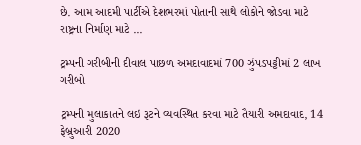છે. આમ આદમી પાર્ટીએ દેશભરમાં પોતાની સાથે લોકોને જોડવા માટે રાષ્ટ્રના નિર્માણ માટે ...

ટ્રમ્પની ગરીબીની દીવાલ પાછળ અમદાવાદમાં 700 ઝુંપડપટ્ટીમાં 2 લાખ ગરીબો

ટ્રમ્પની મુલાકાતને લઇ રૂટને વ્યવસ્થિત કરવા માટે તૈયારી અમદાવાદ, 14 ફેબ્રુઆરી 2020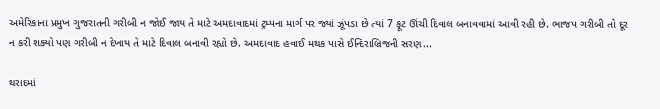અમેરિકાના પ્રમુખ ગુજરાતની ગરીબી ન જોઈ જાય તે માટે અમદાવાદમાં ટ્રમ્પના માર્ગ પર જ્યાં ઝૂંપડા છે ત્યાં 7 ફૂટ ઊંચી દિવાલ બનાવવામાં આવી રહી છે. ભાજપ ગરીબી તો દૂર ન કરી શક્યો પણ ગરીબી ન દેખાય તે માટે દિવાલ બનાવી રહ્યો છે. અમદાવાદ હવાઈ મથક પાસે ઈન્દિરાબ્રિજની સરણ...

થરાદમાં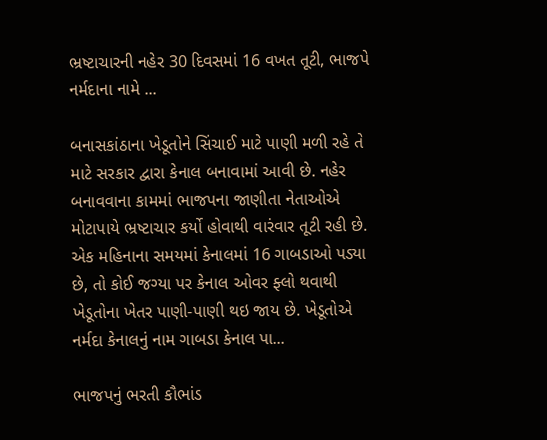ભ્રષ્ટાચારની નહેર 30 દિવસમાં 16 વખત તૂટી, ભાજપે નર્મદાના નામે ...

બનાસકાંઠાના ખેડૂતોને સિંચાઈ માટે પાણી મળી રહે તે માટે સરકાર દ્વારા કેનાલ બનાવામાં આવી છે. નહેર બનાવવાના કામમાં ભાજપના જાણીતા નેતાઓએ મોટાપાયે ભ્રષ્ટાચાર કર્યો હોવાથી વારંવાર તૂટી રહી છે. એક મહિનાના સમયમાં કેનાલમાં 16 ગાબડાઓ પડ્યા છે, તો કોઈ જગ્યા પર કેનાલ ઓવર ફ્લો થવાથી ખેડૂતોના ખેતર પાણી-પાણી થઇ જાય છે. ખેડૂતોએ નર્મદા કેનાલનું નામ ગાબડા કેનાલ પા...

ભાજપનું ભરતી કૌભાંડ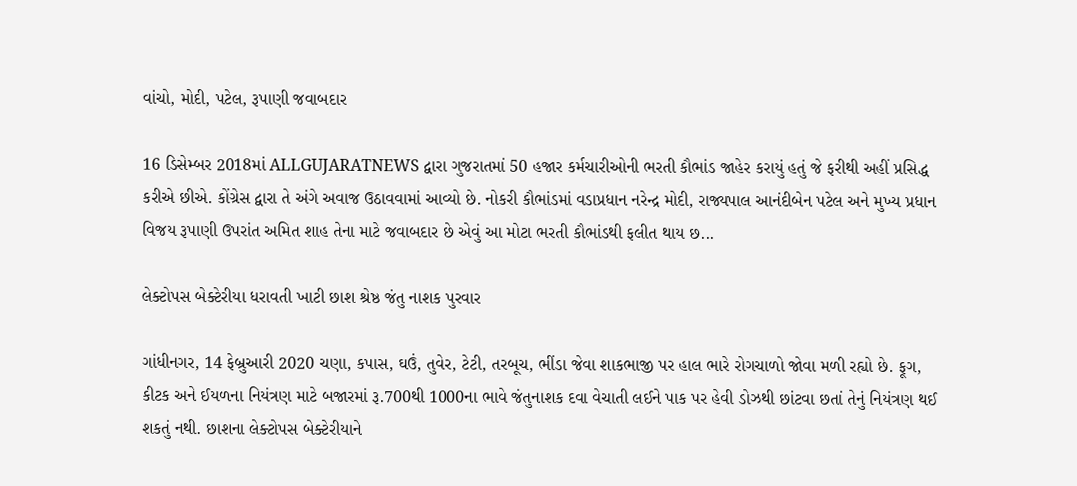વાંચો, મોદી, પટેલ, રૂપાણી જવાબદાર

16 ડિસેમ્બર 2018માં ALLGUJARATNEWS દ્વારા ગુજરાતમાં 50 હજાર કર્મચારીઓની ભરતી કૌભાંડ જાહેર કરાયું હતું જે ફરીથી અહીં પ્રસિદ્ધ કરીએ છીએ. કોંગ્રેસ દ્વારા તે અંગે અવાજ ઉઠાવવામાં આવ્યો છે. નોકરી કૌભાંડમાં વડાપ્રધાન નરેન્દ્ર મોદી, રાજ્યપાલ આનંદીબેન પટેલ અને મુખ્ય પ્રધાન વિજય રૂપાણી ઉપરાંત અમિત શાહ તેના માટે જવાબદાર છે એવું આ મોટા ભરતી કૌભાંડથી ફલીત થાય છ...

લેક્ટોપસ બેક્ટેરીયા ધરાવતી ખાટી છાશ શ્રેષ્ઠ જંતુ નાશક પુરવાર

ગાંધીનગર, 14 ફેબ્રુઆરી 2020 ચણા, કપાસ, ઘઉં, તુવેર, ટેટી, તરબૂચ, ભીંડા જેવા શાકભાજી પર હાલ ભારે રોગચાળો જોવા મળી રહ્યો છે. ફૂગ, કીટક અને ઈયળના નિયંત્રણ માટે બજારમાં રૂ.700થી 1000ના ભાવે જંતુનાશક દવા વેચાતી લઈને પાક પર હેવી ડોઝથી છાંટવા છતાં તેનું નિયંત્રણ થઈ શકતું નથી. છાશના લેક્ટોપસ બેક્ટેરીયાને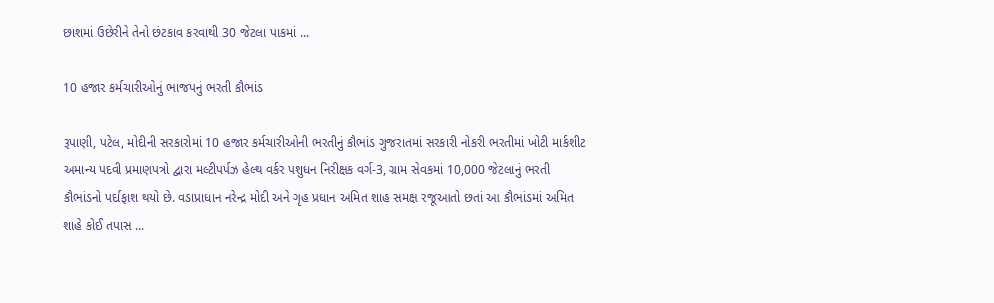છાશમાં ઉછેરીને તેનો છંટકાવ કરવાથી 30 જેટલા પાકમાં ...

10 હજાર કર્મચારીઓનું ભાજપનું ભરતી કૌભાંડ

રૂપાણી, પટેલ, મોદીની સરકારોમાં 10 હજાર કર્મચારીઓની ભરતીનું કૌભાંડ ગુજરાતમાં સરકારી નોકરી ભરતીમાં ખોટી માર્કશીટ અમાન્ય પદવી પ્રમાણપત્રો દ્વારા મલ્ટીપર્પઝ હેલ્થ વર્કર પશુધન નિરીક્ષક વર્ગ-3, ગ્રામ સેવકમાં 10,000 જેટલાનું ભરતી કૌભાંડનો પર્દાફાશ થયો છે. વડાપ્રાધાન નરેન્દ્ર મોદી અને ગૃહ પ્રધાન અમિત શાહ સમક્ષ રજૂઆતો છતાં આ કૌભાંડમાં અમિત શાહે કોઈ તપાસ ...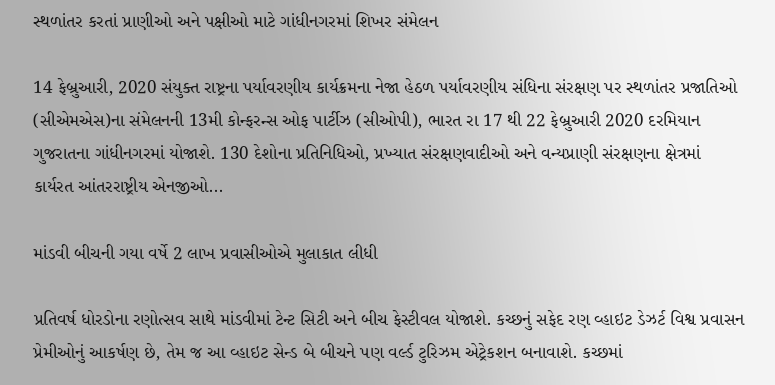સ્થળાંતર કરતાં પ્રાણીઓ અને પક્ષીઓ માટે ગાંધીનગરમાં શિખર સંમેલન

14 ફેબ્રુઆરી, 2020 સંયુક્ત રાષ્ટ્રના પર્યાવરણીય કાર્યક્રમના નેજા હેઠળ પર્યાવરણીય સંધિના સંરક્ષણ પર સ્થળાંતર પ્રજાતિઓ (સીએમએસ)ના સંમેલનની 13મી કોન્ફરન્સ ઓફ પાર્ટીઝ (સીઓપી), ભારત રા 17 થી 22 ફેબ્રુઆરી 2020 દરમિયાન ગુજરાતના ગાંધીનગરમાં યોજાશે. 130 દેશોના પ્રતિનિધિઓ, પ્રખ્યાત સંરક્ષણવાદીઓ અને વન્યપ્રાણી સંરક્ષણના ક્ષેત્રમાં કાર્યરત આંતરરાષ્ટ્રીય એનજીઓ...

માંડવી બીચની ગયા વર્ષે 2 લાખ પ્રવાસીઓએ મુલાકાત લીધી

પ્રતિવર્ષ ધોરડોના રણોત્સવ સાથે માંડવીમાં ટેન્ટ સિટી અને બીચ ફેસ્ટીવલ યોજાશે. કચ્છનું સફેદ રણ વ્હાઇટ ડેઝર્ટ વિશ્વ પ્રવાસન પ્રેમીઓનું આકર્ષણ છે, તેમ જ આ વ્હાઇટ સેન્ડ બે બીચને પણ વર્લ્ડ ટુરિઝમ એટ્રેકશન બનાવાશે. કચ્છમાં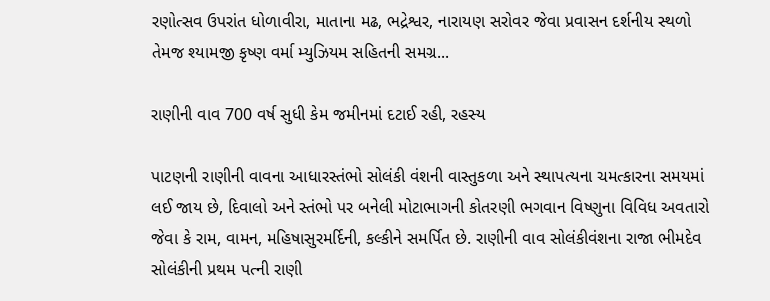રણોત્સવ ઉપરાંત ધોળાવીરા, માતાના મઢ, ભદ્રેશ્વર, નારાયણ સરોવર જેવા પ્રવાસન દર્શનીય સ્થળો તેમજ શ્યામજી કૃષ્ણ વર્મા મ્યુઝિયમ સહિતની સમગ્ર...

રાણીની વાવ 700 વર્ષ સુધી કેમ જમીનમાં દટાઈ રહી, રહસ્ય

પાટણની રાણીની વાવના આધારસ્તંભો સોલંકી વંશની વાસ્તુકળા અને સ્થાપત્યના ચમત્કારના સમયમાં લઈ જાય છે, દિવાલો અને સ્તંભો પર બનેલી મોટાભાગની કોતરણી ભગવાન વિષ્ણુના વિવિધ અવતારો જેવા કે રામ, વામન, મહિષાસુરમર્દિની, કલ્કીને સમર્પિત છે. રાણીની વાવ સોલંકીવંશના રાજા ભીમદેવ સોલંકીની પ્રથમ પત્ની રાણી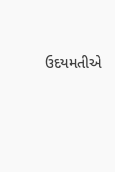ઉદયમતીએ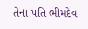તેના પતિ ભીમદેવ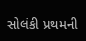સોલંકી પ્રથમની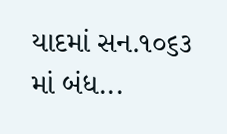યાદમાં સન.૧૦૬૩ માં બંધ...